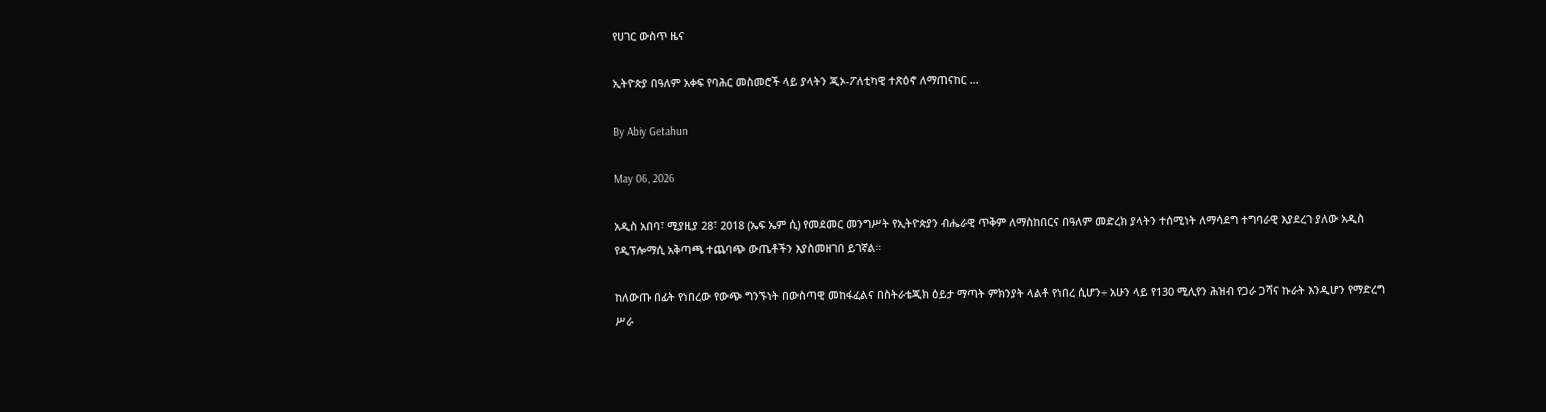የሀገር ውስጥ ዜና

ኢትዮጵያ በዓለም አቀፍ የባሕር መስመሮች ላይ ያላትን ጂኦ-ፖለቲካዊ ተጽዕኖ ለማጠናከር …

By Abiy Getahun

May 06, 2026

አዲስ አበባ፣ ሚያዚያ 28፣ 2018 (ኤፍ ኤም ሲ) የመደመር መንግሥት የኢትዮጵያን ብሔራዊ ጥቅም ለማስከበርና በዓለም መድረክ ያላትን ተሰሚነት ለማሳደግ ተግባራዊ እያደረገ ያለው አዲስ የዲፕሎማሲ አቅጣጫ ተጨባጭ ውጤቶችን እያስመዘገበ ይገኛል።

ከለውጡ በፊት የነበረው የውጭ ግንኙነት በውስጣዊ መከፋፈልና በስትራቴጂክ ዕይታ ማጣት ምክንያት ላልቶ የነበረ ሲሆን÷ አሁን ላይ የ130 ሚሊየን ሕዝብ የጋራ ጋሻና ኩራት እንዲሆን የማድረግ ሥራ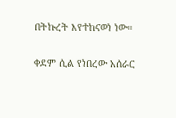በትኩረት እየተከናወነ ነው።

ቀደም ሲል የነበረው አሰራር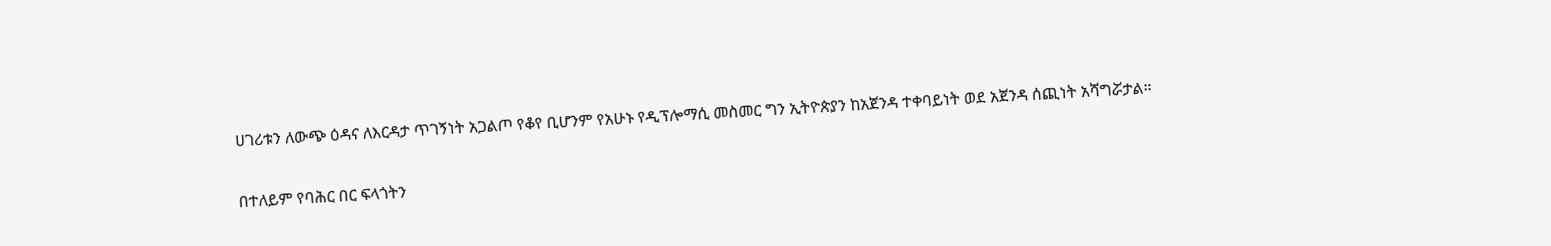ሀገሪቱን ለውጭ ዕዳና ለእርዳታ ጥገኝነት አጋልጦ የቆየ ቢሆንም የአሁኑ የዲፕሎማሲ መስመር ግን ኢትዮጵያን ከአጀንዳ ተቀባይነት ወደ አጀንዳ ሰጪነት አሻግሯታል።

በተለይም የባሕር በር ፍላጎትን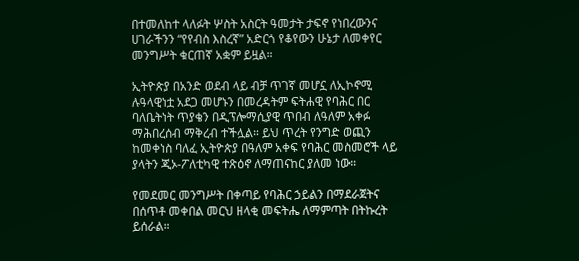በተመለከተ ላለፉት ሦስት አስርት ዓመታት ታፍኖ የነበረውንና ሀገራችንን “የየብስ እስረኛ” አድርጎ የቆየውን ሁኔታ ለመቀየር መንግሥት ቁርጠኛ አቋም ይዟል።

ኢትዮጵያ በአንድ ወደብ ላይ ብቻ ጥገኛ መሆኗ ለኢኮኖሚ ሉዓላዊነቷ አደጋ መሆኑን በመረዳትም ፍትሐዊ የባሕር በር ባለቤትነት ጥያቄን በዲፕሎማሲያዊ ጥበብ ለዓለም አቀፉ ማሕበረሰብ ማቅረብ ተችሏል። ይህ ጥረት የንግድ ወጪን ከመቀነስ ባለፈ ኢትዮጵያ በዓለም አቀፍ የባሕር መስመሮች ላይ ያላትን ጂኦ-ፖለቲካዊ ተጽዕኖ ለማጠናከር ያለመ ነው።

የመደመር መንግሥት በቀጣይ የባሕር ኃይልን በማደራጀትና በሰጥቶ መቀበል መርህ ዘላቂ መፍትሔ ለማምጣት በትኩረት ይሰራል።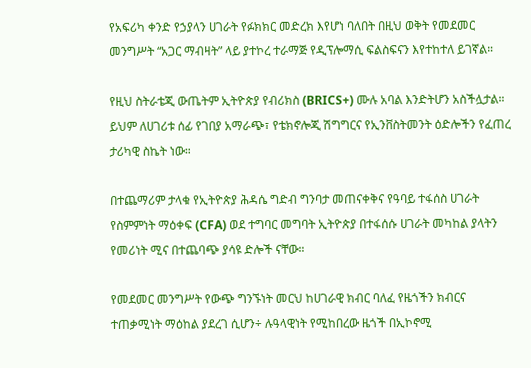የአፍሪካ ቀንድ የኃያላን ሀገራት የፉክክር መድረክ እየሆነ ባለበት በዚህ ወቅት የመደመር መንግሥት “አጋር ማብዛት” ላይ ያተኮረ ተራማጅ የዲፕሎማሲ ፍልስፍናን እየተከተለ ይገኛል።

የዚህ ስትራቴጂ ውጤትም ኢትዮጵያ የብሪክስ (BRICS+) ሙሉ አባል እንድትሆን አስችሏታል። ይህም ለሀገሪቱ ሰፊ የገበያ አማራጭ፣ የቴክኖሎጂ ሽግግርና የኢንቨስትመንት ዕድሎችን የፈጠረ ታሪካዊ ስኬት ነው።

በተጨማሪም ታላቁ የኢትዮጵያ ሕዳሴ ግድብ ግንባታ መጠናቀቅና የዓባይ ተፋሰስ ሀገራት የስምምነት ማዕቀፍ (CFA) ወደ ተግባር መግባት ኢትዮጵያ በተፋሰሱ ሀገራት መካከል ያላትን የመሪነት ሚና በተጨባጭ ያሳዩ ድሎች ናቸው።

የመደመር መንግሥት የውጭ ግንኙነት መርህ ከሀገራዊ ክብር ባለፈ የዜጎችን ክብርና ተጠቃሚነት ማዕከል ያደረገ ሲሆን÷ ሉዓላዊነት የሚከበረው ዜጎች በኢኮኖሚ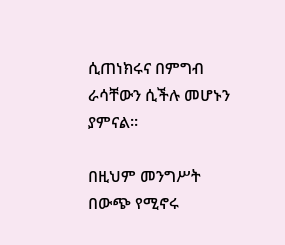ሲጠነክሩና በምግብ ራሳቸውን ሲችሉ መሆኑን ያምናል።

በዚህም መንግሥት በውጭ የሚኖሩ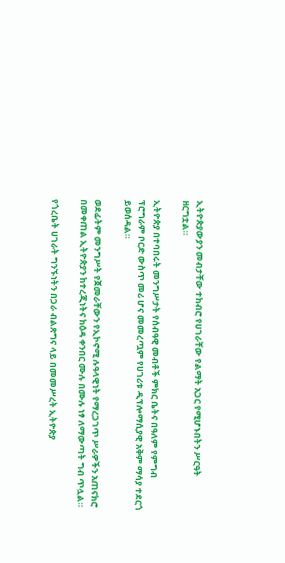ኢትዮጵያውያን መብታቸው ተከብሮ የሀገራቸው የልማት አጋር የሚሆኑበትን ሥርዓት ዘርግቷል።

ኢትዮጵያ በተባበሩት መንግሥታት የሰብዓዊ መብቶች ምክር ቤትና በዓለም የምግብ ፕሮግራም ቦርድ ውስጥ መሪ ሆና መመረጧም የሀገሪቱ ዲፕሎማሲያዊ አቅም ማሳያ ተደርጎ ይወሰዳል።

ወደፊትም መንግሥት የጀመራቸውን የኢኮኖሚ ሉዓላዊነት የማረጋገጥ ሥራዎችን አጠናክሮ በመቀጠል ኢትዮጵያን ከተረጂነትና ከዕዳ ቀንበር ሙሉ በሙሉ ነፃ ለማውጣት ግብ ጥሏል።

የጎረቤት ሀገራት ግንኙነትን በጋራ ብልጽግና ላይ በመመሥረት ኢትዮጵያ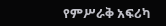የምሥራቅ አፍሪካ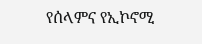የሰላምና የኢኮኖሚ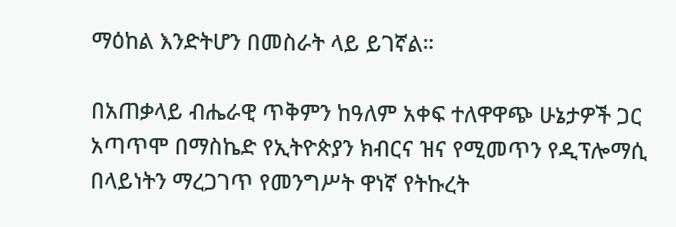ማዕከል እንድትሆን በመስራት ላይ ይገኛል።

በአጠቃላይ ብሔራዊ ጥቅምን ከዓለም አቀፍ ተለዋዋጭ ሁኔታዎች ጋር አጣጥሞ በማስኬድ የኢትዮጵያን ክብርና ዝና የሚመጥን የዲፕሎማሲ በላይነትን ማረጋገጥ የመንግሥት ዋነኛ የትኩረት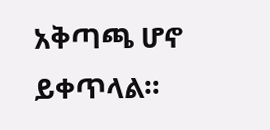አቅጣጫ ሆኖ ይቀጥላል።